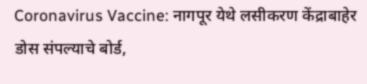Coronavirus Vaccine: नागपूर येथे लसीकरण केंद्राबाहेर डोस संपल्याचे बोर्ड,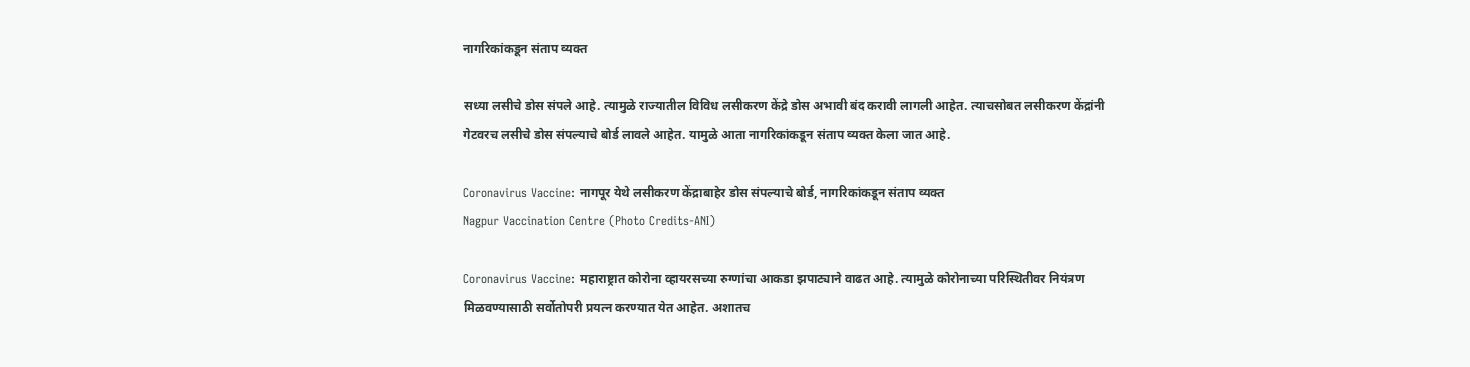नागरिकांकडून संताप व्यक्त

सध्या लसीचे डोस संपले आहे. त्यामुळे राज्यातील विविध लसीकरण केंद्रे डोस अभावी बंद करावी लागली आहेत. त्याचसोबत लसीकरण केंद्रांनी गेटवरच लसीचे डोस संपल्याचे बोर्ड लावले आहेत. यामुळे आता नागरिकांकडून संताप व्यक्त केला जात आहे.

Coronavirus Vaccine: नागपूर येथे लसीकरण केंद्राबाहेर डोस संपल्याचे बोर्ड, नागरिकांकडून संताप व्यक्त
Nagpur Vaccination Centre (Photo Credits-ANI)

Coronavirus Vaccine: महाराष्ट्रात कोरोना व्हायरसच्या रुग्णांचा आकडा झपाट्याने वाढत आहे. त्यामुळे कोरोनाच्या परिस्थितीवर नियंत्रण मिळवण्यासाठी सर्वोतोपरी प्रयत्न करण्यात येत आहेत. अशातच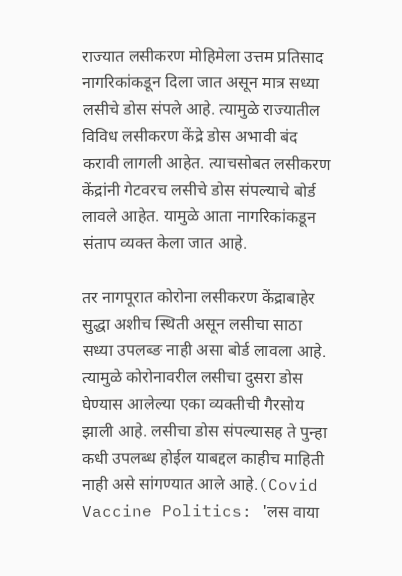राज्यात लसीकरण मोहिमेला उत्तम प्रतिसाद नागरिकांकडून दिला जात असून मात्र सध्या लसीचे डोस संपले आहे. त्यामुळे राज्यातील विविध लसीकरण केंद्रे डोस अभावी बंद करावी लागली आहेत. त्याचसोबत लसीकरण केंद्रांनी गेटवरच लसीचे डोस संपल्याचे बोर्ड लावले आहेत. यामुळे आता नागरिकांकडून संताप व्यक्त केला जात आहे.

तर नागपूरात कोरोना लसीकरण केंद्राबाहेर सुद्धा अशीच स्थिती असून लसीचा साठा सध्या उपलब्ङ नाही असा बोर्ड लावला आहे. त्यामुळे कोरोनावरील लसीचा दुसरा डोस घेण्यास आलेल्या एका व्यक्तीची गैरसोय झाली आहे. लसीचा डोस संपल्यासह ते पुन्हा कधी उपलब्ध होईल याबद्दल काहीच माहिती नाही असे सांगण्यात आले आहे.(Covid Vaccine Politics: 'लस वाया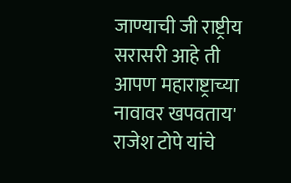जाण्याची जी राष्ट्रीय सरासरी आहे ती आपण महाराष्ट्राच्या नावावर खपवताय' राजेश टोपे यांचे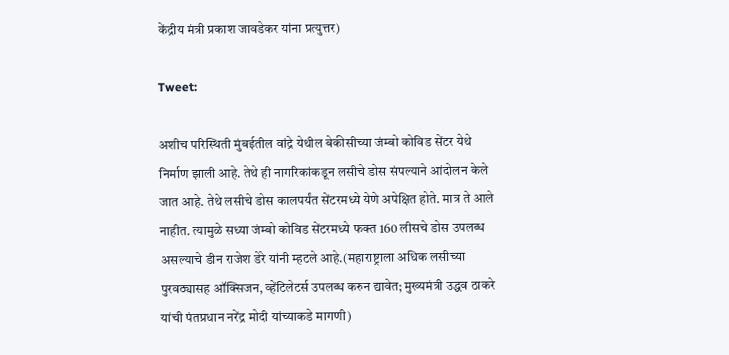केंद्रीय मंत्री प्रकाश जावडेकर यांना प्रत्युत्तर)

Tweet:

अशीच परिस्थिती मुंबईतील वांद्रे येथील बेकीसीच्या जंम्बो कोविड सेंटर येथे निर्माण झाली आहे. तेथे ही नागरिकांकडून लसीचे डोस संपल्याने आंदोलन केले जात आहे. तेथे लसीचे डोस कालपर्यंत सेंटरमध्ये येणे अपेक्षित होते. मात्र ते आले नाहीत. त्यामुळे सध्या जंम्बो कोविड सेंटरमध्ये फक्त 160 लीसचे डोस उपलब्ध असल्याचे डीन राजेश डेरे यांनी म्हटले आहे.(महाराष्ट्राला अधिक लसीच्या पुरवठ्यासह ऑक्सिजन, व्हेंटिलेटर्स उपलब्ध करुन द्यावेत; मुख्यमंत्री उद्धव ठाकरे यांची पंतप्रधान नरेंद्र मोदी यांच्याकडे मागणी)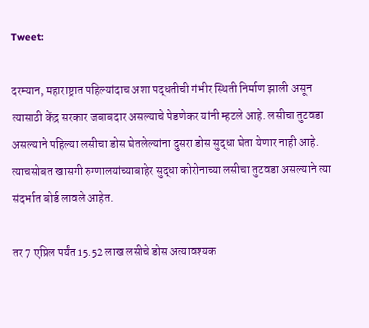Tweet:

दरम्यान, महाराष्ट्रात पहिल्यांदाच अशा पद्धतीची गंभीर स्थिती निर्माण झाली असून त्यासाठी केंद्र सरकार जबाबदार असल्याचे पेडणेकर यांनी म्हटले आहे. लसीचा तुटवडा असल्याने पहिल्या लसीचा डोस घेतलेल्यांना दुसरा डोस सुद्धा घेता येणार नाही आहे. त्याचसोबत खासगी रुग्णालयांच्याबाहेर सुद्धा कोरोनाच्या लसीचा तुटवडा असल्याने त्या संदर्भात बोर्ड लावले आहेत.

तर 7 एप्रिल पर्यंत 15.52 लाख लसीचे डोस अत्यावश्यक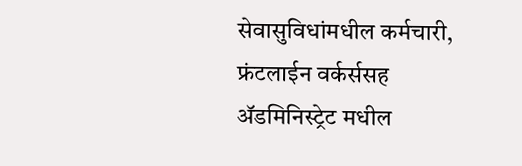सेवासुविधांमधील कर्मचारी, फ्रंटलाईन वर्कर्ससह ॲडमिनिस्ट्रेट मधील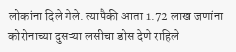लोकांना दिले गेले. त्यापैकी आता 1.72 लाख जणांना कोरोनाच्या दुसऱ्या लसीचा डोस देणे राहिले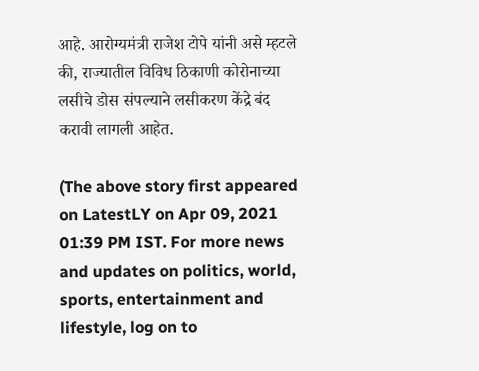आहे. आरोग्यमंत्री राजेश टोपे यांनी असे म्हटले की, राज्यातील विविध ठिकाणी कोरोनाच्या लसीचे डोस संपल्याने लसीकरण केंद्रे बंद करावी लागली आहेत.

(The above story first appeared on LatestLY on Apr 09, 2021 01:39 PM IST. For more news and updates on politics, world, sports, entertainment and lifestyle, log on to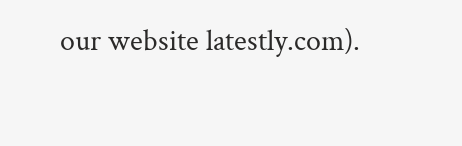our website latestly.com).